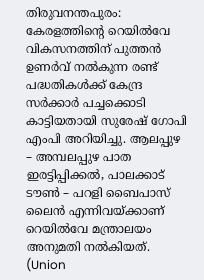തിരുവനന്തപുരം: കേരളത്തിന്റെ റെയിൽവേ വികസനത്തിന് പുത്തൻ ഉണർവ് നൽകുന്ന രണ്ട് പദ്ധതികൾക്ക് കേന്ദ്ര സർക്കാർ പച്ചക്കൊടി കാട്ടിയതായി സുരേഷ് ഗോപി എംപി അറിയിച്ചു. ആലപ്പുഴ – അമ്പലപ്പുഴ പാത ഇരട്ടിപ്പിക്കൽ, പാലക്കാട് ടൗൺ – പറളി ബൈപാസ് ലൈൻ എന്നിവയ്ക്കാണ് റെയിൽവേ മന്ത്രാലയം അനുമതി നൽകിയത്. (Union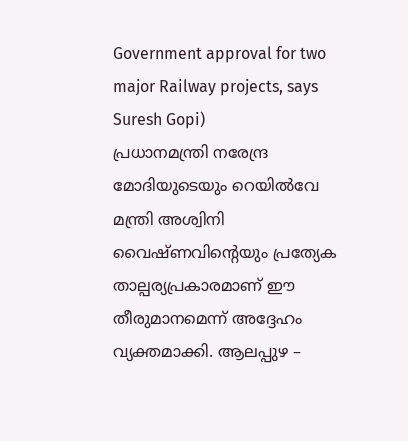Government approval for two major Railway projects, says Suresh Gopi)
പ്രധാനമന്ത്രി നരേന്ദ്ര മോദിയുടെയും റെയിൽവേ മന്ത്രി അശ്വിനി വൈഷ്ണവിന്റെയും പ്രത്യേക താല്പര്യപ്രകാരമാണ് ഈ തീരുമാനമെന്ന് അദ്ദേഹം വ്യക്തമാക്കി. ആലപ്പുഴ –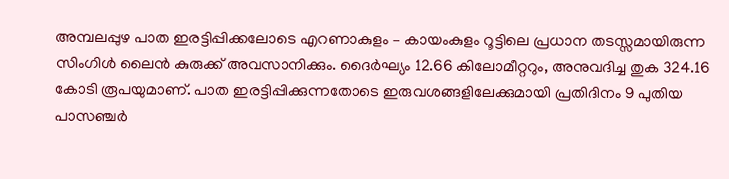അമ്പലപ്പുഴ പാത ഇരട്ടിപ്പിക്കലോടെ എറണാകുളം – കായംകുളം റൂട്ടിലെ പ്രധാന തടസ്സമായിരുന്ന സിംഗിൾ ലൈൻ കുരുക്ക് അവസാനിക്കും. ദൈർഘ്യം 12.66 കിലോമീറ്ററും, അനുവദിച്ച തുക 324.16 കോടി രൂപയുമാണ്. പാത ഇരട്ടിപ്പിക്കുന്നതോടെ ഇരുവശങ്ങളിലേക്കുമായി പ്രതിദിനം 9 പുതിയ പാസഞ്ചർ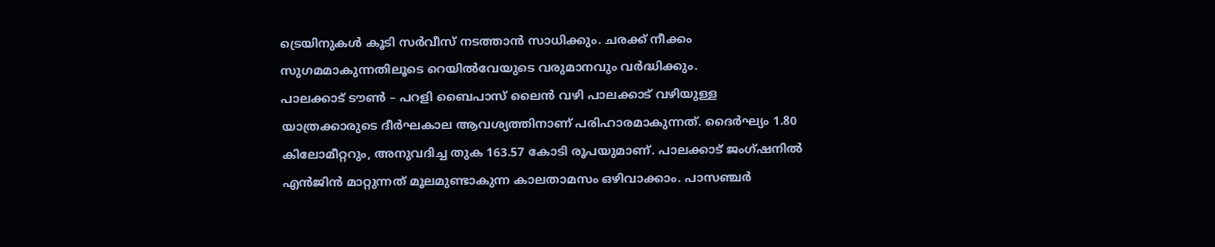ട്രെയിനുകൾ കൂടി സർവീസ് നടത്താൻ സാധിക്കും. ചരക്ക് നീക്കം സുഗമമാകുന്നതിലൂടെ റെയിൽവേയുടെ വരുമാനവും വർദ്ധിക്കും.
പാലക്കാട് ടൗൺ – പറളി ബൈപാസ് ലൈൻ വഴി പാലക്കാട് വഴിയുള്ള യാത്രക്കാരുടെ ദീർഘകാല ആവശ്യത്തിനാണ് പരിഹാരമാകുന്നത്. ദൈർഘ്യം 1.80 കിലോമീറ്ററും, അനുവദിച്ച തുക 163.57 കോടി രൂപയുമാണ്. പാലക്കാട് ജംഗ്ഷനിൽ എൻജിൻ മാറ്റുന്നത് മൂലമുണ്ടാകുന്ന കാലതാമസം ഒഴിവാക്കാം. പാസഞ്ചർ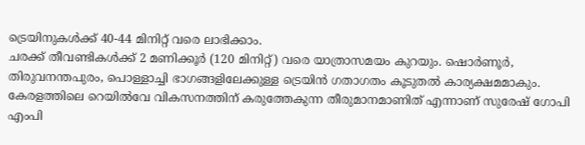ട്രെയിനുകൾക്ക് 40-44 മിനിറ്റ് വരെ ലാഭിക്കാം.
ചരക്ക് തീവണ്ടികൾക്ക് 2 മണിക്കൂർ (120 മിനിറ്റ്) വരെ യാത്രാസമയം കുറയും. ഷൊർണൂർ, തിരുവനന്തപുരം, പൊള്ളാച്ചി ഭാഗങ്ങളിലേക്കുള്ള ട്രെയിൻ ഗതാഗതം കൂടുതൽ കാര്യക്ഷമമാകും. കേരളത്തിലെ റെയിൽവേ വികസനത്തിന് കരുത്തേകുന്ന തീരുമാനമാണിത് എന്നാണ് സുരേഷ് ഗോപി എംപി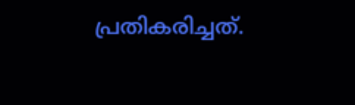പ്രതികരിച്ചത്.